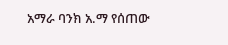አማራ ባንክ አ.ማ የሰጠው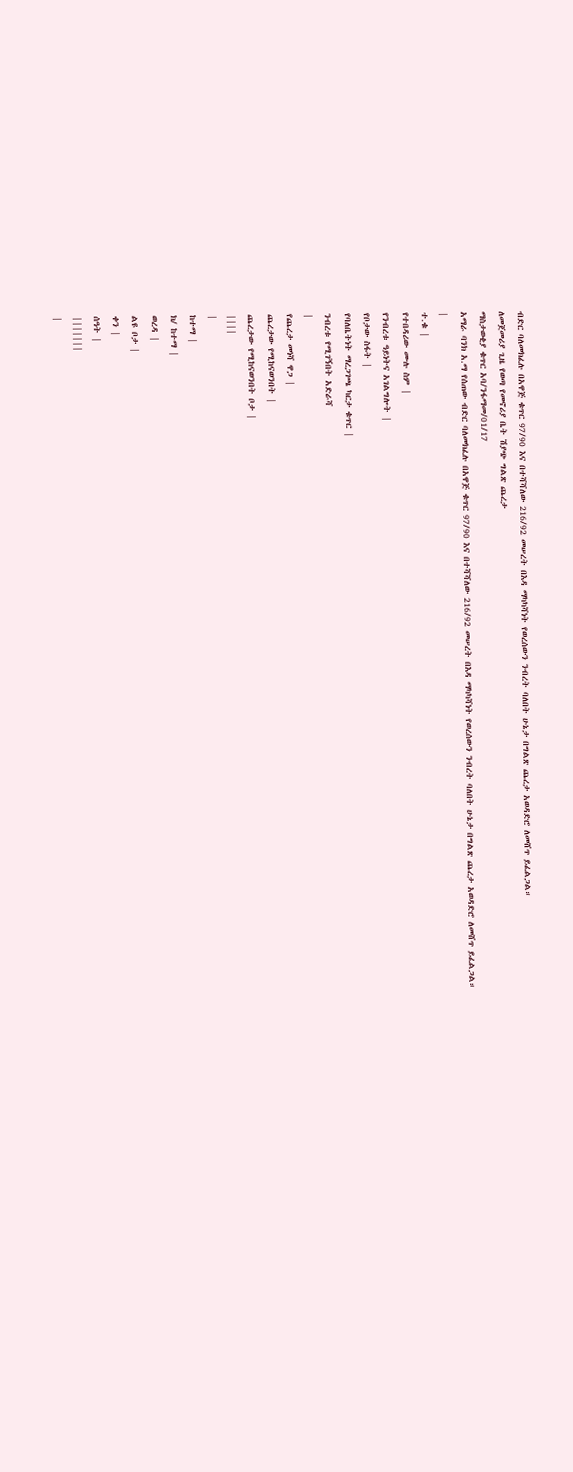ብድር ባለመክፈሉ በአዋጅ ቁጥር 97/90 እና በተሻሻለው 216/92 መሠረት በእዳ ማካካሻነት የወረሰውን ንብረት ባለበት ሁኔታ በግልጽ ጨረታ አወዳድሮ ለመሸጥ ይፈልጋል።
ለመጀመሪያ ጊዜ የወጣ የመኖሪያ ቤት ሽያጭ ግልጽ ጨረታ
ማስታወቂያ ቁጥር አባ/ንፋማመ/01/17
አማራ ባንክ አ.ማ የሰጠው ብድር ባለመክፈሉ በአዋጅ ቁጥር 97/90 እና በተሻሻለው 216/92 መሠረት በእዳ ማካካሻነት የወረሰውን ንብረት ባለበት ሁኔታ በግልጽ ጨረታ አወዳድሮ ለመሸጥ ይፈልጋል።
|
ተ.ቁ |
የተበዳሪው ሙሉ ስም |
የንብረቱ ዓይነትና አገልግሎት |
የቦታው ስፋት |
የባለቤትነት ማረጋገጫ ካርታ ቁጥር |
ንብረቱ የሚገኝበት አድራሻ
|
የጨረታ መነሻ ዋጋ |
ጨረታው የሚከናወንበት |
ጨረታው የሚከናወንበት ቦታ |
||||
|
ከተማ |
ክ/ ከተማ |
ወረዳ |
ልዩ ቦታ |
ቀን |
ሰዓት |
|||||||
|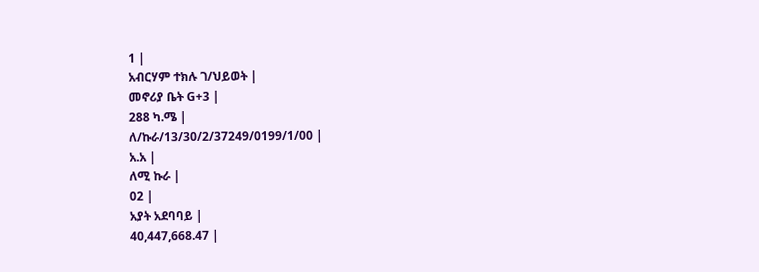1 |
አብርሃም ተክሉ ገ/ህይወት |
መኖሪያ ቤት G+3 |
288 ካ.ሜ |
ለ/ኩራ/13/30/2/37249/0199/1/00 |
አ.አ |
ለሚ ኩራ |
02 |
አያት አደባባይ |
40,447,668.47 |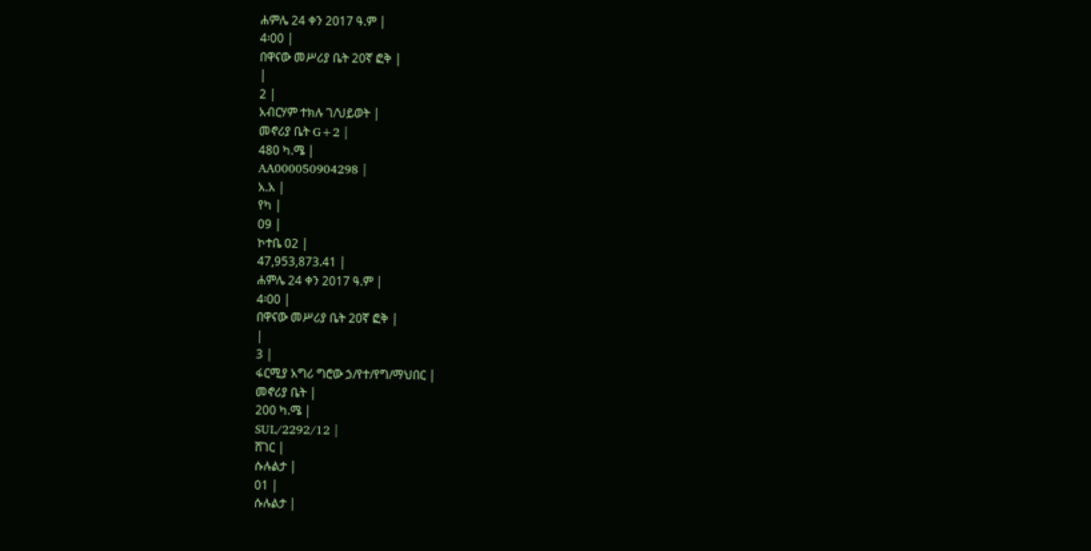ሐምሌ 24 ቀን 2017 ዓ.ም |
4፡00 |
በዋናው መሥሪያ ቤት 20ኛ ፎቅ |
|
2 |
አብርሃም ተክሉ ገ/ህይወት |
መኖሪያ ቤት G+2 |
480 ካ.ሜ |
AA000050904298 |
አ.አ |
የካ |
09 |
ኮተቤ 02 |
47,953,873.41 |
ሐምሌ 24 ቀን 2017 ዓ.ም |
4፡00 |
በዋናው መሥሪያ ቤት 20ኛ ፎቅ |
|
3 |
ፋርሚያ አግሪ ግሮው ኃ/የተ/የግ/ማህበር |
መኖሪያ ቤት |
200 ካ.ሜ |
SUL/2292/12 |
ሸገር |
ሱሉልታ |
01 |
ሱሉልታ |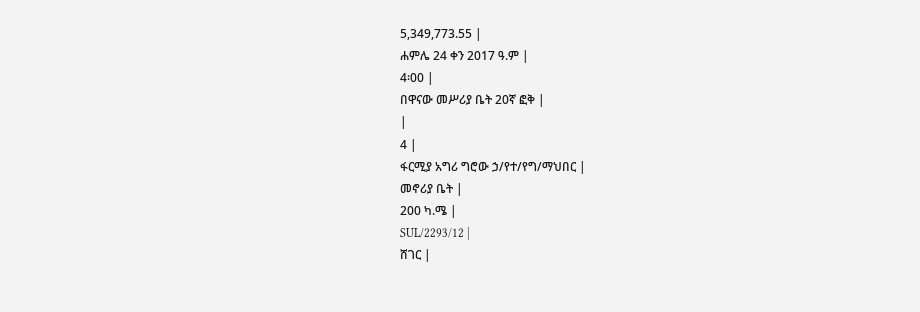5,349,773.55 |
ሐምሌ 24 ቀን 2017 ዓ.ም |
4፡00 |
በዋናው መሥሪያ ቤት 20ኛ ፎቅ |
|
4 |
ፋርሚያ አግሪ ግሮው ኃ/የተ/የግ/ማህበር |
መኖሪያ ቤት |
200 ካ.ሜ |
SUL/2293/12 |
ሸገር |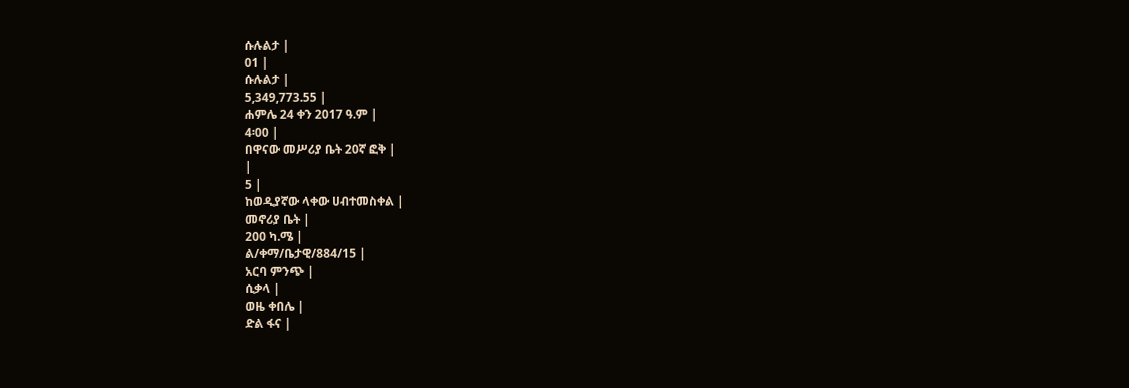ሱሉልታ |
01 |
ሱሉልታ |
5,349,773.55 |
ሐምሌ 24 ቀን 2017 ዓ.ም |
4፡00 |
በዋናው መሥሪያ ቤት 20ኛ ፎቅ |
|
5 |
ከወዲያኛው ላቀው ሀብተመስቀል |
መኖሪያ ቤት |
200 ካ.ሜ |
ል/ቀማ/ቤታዊ/884/15 |
አርባ ምንጭ |
ሲቃላ |
ወዜ ቀበሌ |
ድል ፋና |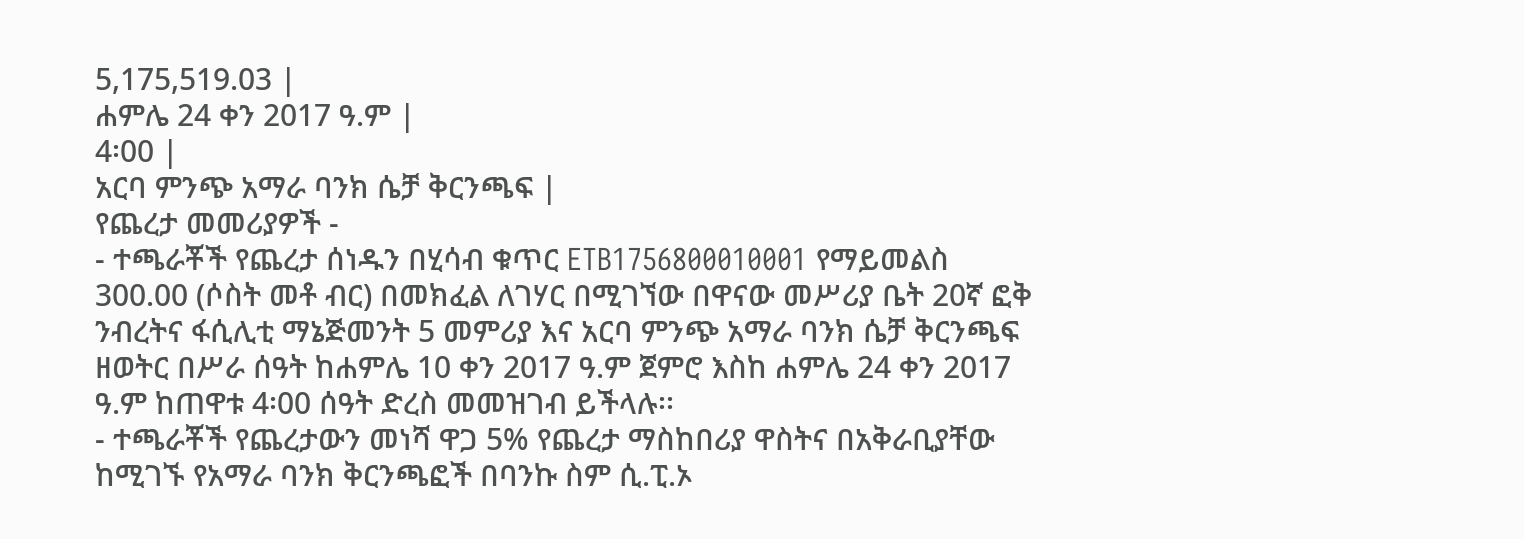5,175,519.03 |
ሐምሌ 24 ቀን 2017 ዓ.ም |
4፡00 |
አርባ ምንጭ አማራ ባንክ ሴቻ ቅርንጫፍ |
የጨረታ መመሪያዎች -
- ተጫራቾች የጨረታ ሰነዱን በሂሳብ ቁጥር ETB1756800010001 የማይመልስ 300.00 (ሶስት መቶ ብር) በመክፈል ለገሃር በሚገኘው በዋናው መሥሪያ ቤት 20ኛ ፎቅ ንብረትና ፋሲሊቲ ማኔጅመንት 5 መምሪያ እና አርባ ምንጭ አማራ ባንክ ሴቻ ቅርንጫፍ ዘወትር በሥራ ሰዓት ከሐምሌ 10 ቀን 2017 ዓ.ም ጀምሮ እስከ ሐምሌ 24 ቀን 2017 ዓ.ም ከጠዋቱ 4፡00 ሰዓት ድረስ መመዝገብ ይችላሉ፡፡
- ተጫራቾች የጨረታውን መነሻ ዋጋ 5% የጨረታ ማስከበሪያ ዋስትና በአቅራቢያቸው ከሚገኙ የአማራ ባንክ ቅርንጫፎች በባንኩ ስም ሲ.ፒ.ኦ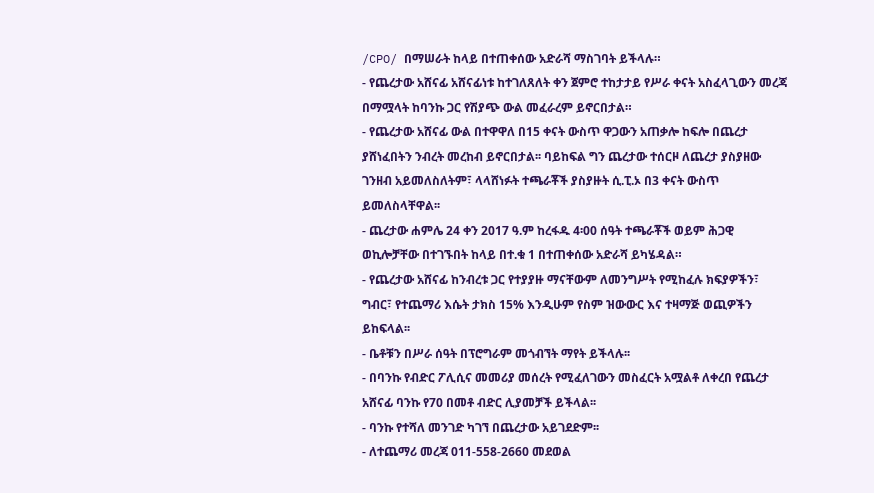/CPO/ በማሠራት ከላይ በተጠቀሰው አድራሻ ማስገባት ይችላሉ።
- የጨረታው አሸናፊ አሸናፊነቱ ከተገለጸለት ቀን ጀምሮ ተከታታይ የሥራ ቀናት አስፈላጊውን መረጃ በማሟላት ከባንኩ ጋር የሽያጭ ውል መፈራረም ይኖርበታል።
- የጨረታው አሸናፊ ውል በተዋዋለ በ15 ቀናት ውስጥ ዋጋውን አጠቃሎ ከፍሎ በጨረታ ያሸነፈበትን ንብረት መረከብ ይኖርበታል፡፡ ባይከፍል ግን ጨረታው ተሰርዞ ለጨረታ ያስያዘው ገንዘብ አይመለስለትም፣ ላላሸነፉት ተጫራቾች ያስያዙት ሲ.ፒ.ኦ በ3 ቀናት ውስጥ ይመለስላቸዋል፡፡
- ጨረታው ሐምሌ 24 ቀን 2017 ዓ.ም ከረፋዱ 4፡00 ሰዓት ተጫራቾች ወይም ሕጋዊ ወኪሎቻቸው በተገኙበት ከላይ በተ.ቁ 1 በተጠቀሰው አድራሻ ይካሄዳል።
- የጨረታው አሸናፊ ከንብረቱ ጋር የተያያዙ ማናቸውም ለመንግሥት የሚከፈሉ ክፍያዎችን፣ ግብር፣ የተጨማሪ እሴት ታክስ 15% እንዲሁም የስም ዝውውር እና ተዛማጅ ወጪዎችን ይከፍላል፡፡
- ቤቶቹን በሥራ ሰዓት በፕሮግራም መጎብኘት ማየት ይችላሉ፡፡
- በባንኩ የብድር ፖሊሲና መመሪያ መሰረት የሚፈለገውን መስፈርት አሟልቶ ለቀረበ የጨረታ አሸናፊ ባንኩ የ70 በመቶ ብድር ሊያመቻች ይችላል፡፡
- ባንኩ የተሻለ መንገድ ካገኘ በጨረታው አይገደድም፡፡
- ለተጨማሪ መረጃ 011-558-2660 መደወል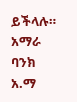ይችላሉ።
አማራ ባንክ አ.ማ